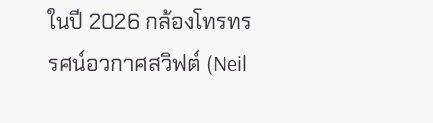ในปี 2026 กล้องโทรทรรศน์อวกาศสวิฟต์ (Neil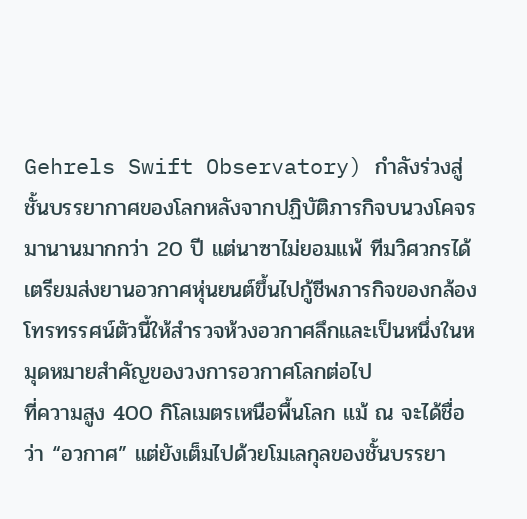Gehrels Swift Observatory) กำลังร่วงสู่ชั้นบรรยากาศของโลกหลังจากปฏิบัติภารกิจบนวงโคจรมานานมากกว่า 20 ปี แต่นาซาไม่ยอมแพ้ ทีมวิศวกรได้เตรียมส่งยานอวกาศหุ่นยนต์ขึ้นไปกู้ชีพภารกิจของกล้องโทรทรรศน์ตัวนี้ให้สำรวจห้วงอวกาศลึกและเป็นหนึ่งในหมุดหมายสำคัญของวงการอวกาศโลกต่อไป
ที่ความสูง 400 กิโลเมตรเหนือพื้นโลก แม้ ณ จะได้ชื่อว่า “อวกาศ” แต่ยังเต็มไปด้วยโมเลกุลของชั้นบรรยา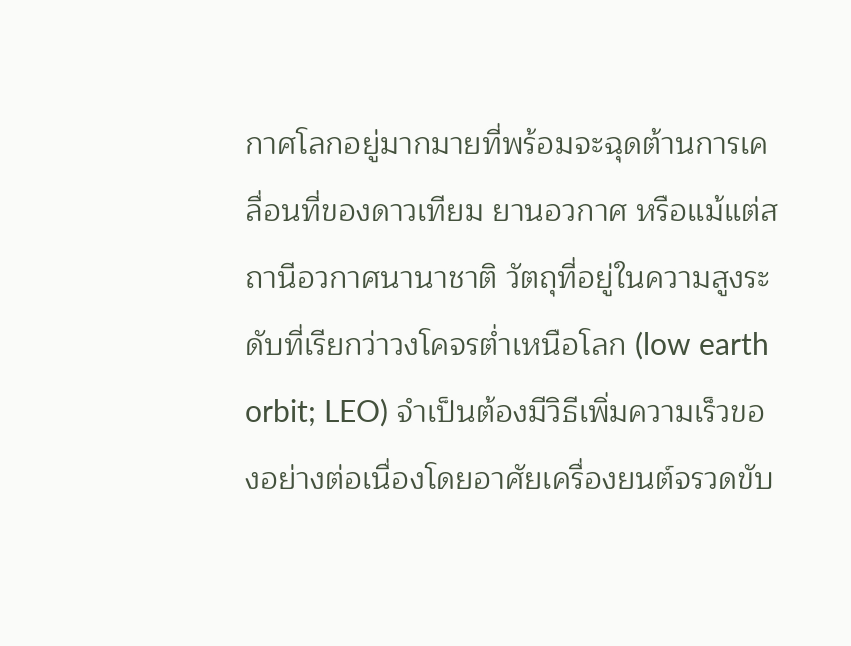กาศโลกอยู่มากมายที่พร้อมจะฉุดต้านการเคลื่อนที่ของดาวเทียม ยานอวกาศ หรือแม้แต่สถานีอวกาศนานาชาติ วัตถุที่อยู่ในความสูงระดับที่เรียกว่าวงโคจรต่ำเหนือโลก (low earth orbit; LEO) จำเป็นต้องมีวิธีเพิ่มความเร็วของอย่างต่อเนื่องโดยอาศัยเครื่องยนต์จรวดขับ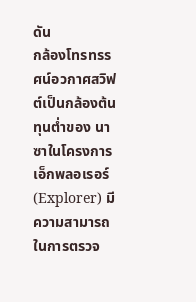ดัน
กล้องโทรทรรศน์อวกาศสวิฟต์เป็นกล้องต้นทุนต่ำของ นาซาในโครงการเอ็กพลอเรอร์ (Explorer) มีความสามารถในการตรวจ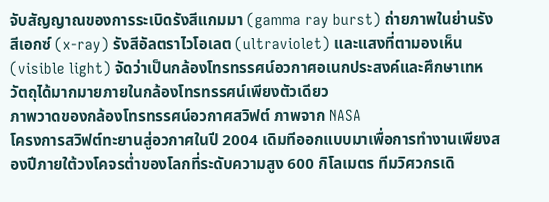จับสัญญาณของการระเบิดรังสีแกมมา (gamma ray burst) ถ่ายภาพในย่านรังสีเอกซ์ (x-ray) รังสีอัลตราไวโอเลต (ultraviolet) และแสงที่ตามองเห็น (visible light) จัดว่าเป็นกล้องโทรทรรศน์อวกาศอเนกประสงค์และศึกษาเทหวัตถุได้มากมายภายในกล้องโทรทรรศน์เพียงตัวเดียว
ภาพวาดของกล้องโทรทรรศน์อวกาศสวิฟต์ ภาพจาก NASA
โครงการสวิฟต์ทะยานสู่อวกาศในปี 2004 เดิมทีออกแบบมาเพื่อการทำงานเพียงสองปีภายใต้วงโคจรต่ำของโลกที่ระดับความสูง 600 กิโลเมตร ทีมวิศวกรเดิ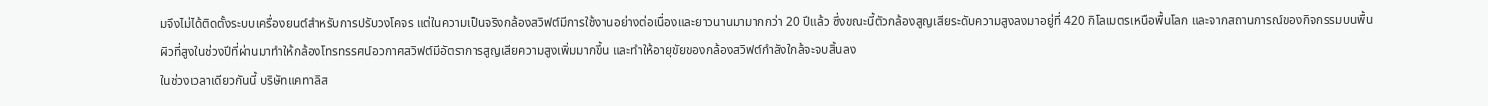มจึงไม่ได้ติดตั้งระบบเครื่องยนต์สำหรับการปรับวงโคจร แต่ในความเป็นจริงกล้องสวิฟต์มีการใช้งานอย่างต่อเนื่องและยาวนานมามากกว่า 20 ปีแล้ว ซึ่งขณะนี้ตัวกล้องสูญเสียระดับความสูงลงมาอยู่ที่ 420 กิโลเมตรเหนือพื้นโลก และจากสถานการณ์ของกิจกรรมบนพื้นผิวที่สูงในช่วงปีที่ผ่านมาทำให้กล้องโทรทรรศน์อวกาศสวิฟต์มีอัตราการสูญเสียความสูงเพิ่มมากขึ้น และทำให้อายุขัยของกล้องสวิฟต์กำลังใกล้จะจบสิ้นลง
ในช่วงเวลาเดียวกันนี้ บริษัทแคทาลิส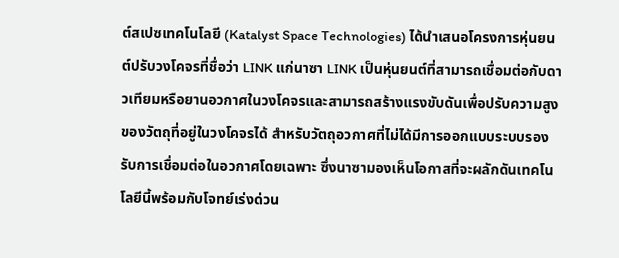ต์สเปซเทคโนโลยี (Katalyst Space Technologies) ได้นำเสนอโครงการหุ่นยนต์ปรับวงโคจรที่ชื่อว่า LINK แก่นาซา LINK เป็นหุ่นยนต์ที่สามารถเชื่อมต่อกับดาวเทียมหรือยานอวกาศในวงโคจรและสามารถสร้างแรงขับดันเพื่อปรับความสูงของวัตถุที่อยู่ในวงโคจรได้ สำหรับวัตถุอวกาศที่ไม่ได้มีการออกแบบระบบรองรับการเชื่อมต่อในอวกาศโดยเฉพาะ ซึ่งนาซามองเห็นโอกาสที่จะผลักดันเทคโนโลยีนี้พร้อมกับโจทย์เร่งด่วน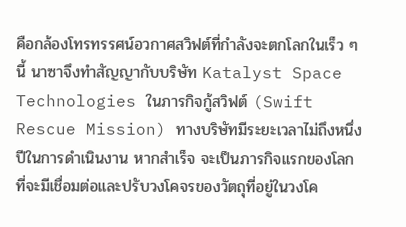คือกล้องโทรทรรศน์อวกาศสวิฟต์ที่กำลังจะตกโลกในเร็ว ๆ นี้ นาซาจึงทำสัญญากับบริษัท Katalyst Space Technologies ในภารกิจกู้สวิฟต์ (Swift Rescue Mission) ทางบริษัทมีระยะเวลาไม่ถึงหนึ่งปีในการดำเนินงาน หากสำเร็จ จะเป็นภารกิจแรกของโลกที่จะมีเชื่อมต่อและปรับวงโคจรของวัตถุที่อยู่ในวงโค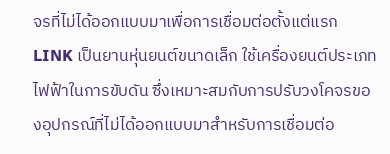จรที่ไม่ได้ออกแบบมาเพื่อการเชื่อมต่อตั้งแต่แรก
LINK เป็นยานหุ่นยนต์ขนาดเล็ก ใช้เครื่องยนต์ประเภทไฟฟ้าในการขับดัน ซึ่งเหมาะสมกับการปรับวงโคจรของอุปกรณ์ที่ไม่ได้ออกแบบมาสำหรับการเชื่อมต่อ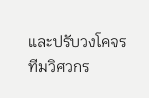และปรับวงโคจร ทีมวิศวกร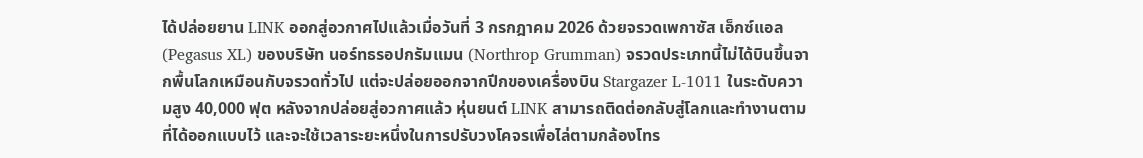ได้ปล่อยยาน LINK ออกสู่อวกาศไปแล้วเมื่อวันที่ 3 กรกฎาคม 2026 ด้วยจรวดเพกาซัส เอ็กซ์แอล (Pegasus XL) ของบริษัท นอร์ทธรอปกรัมแมน (Northrop Grumman) จรวดประเภทนี้ไม่ได้บินขึ้นจากพื้นโลกเหมือนกับจรวดทั่วไป แต่จะปล่อยออกจากปีกของเครื่องบิน Stargazer L-1011 ในระดับความสูง 40,000 ฟุต หลังจากปล่อยสู่อวกาศแล้ว หุ่นยนต์ LINK สามารถติดต่อกลับสู่โลกและทำงานตามที่ได้ออกแบบไว้ และจะใช้เวลาระยะหนึ่งในการปรับวงโคจรเพื่อไล่ตามกล้องโทร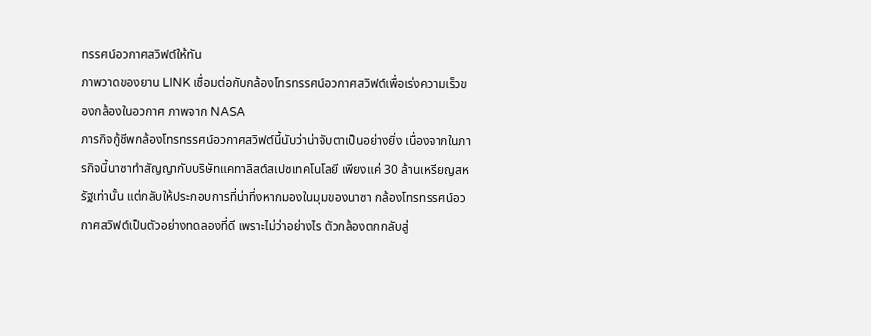ทรรศน์อวกาศสวิฟต์ให้ทัน
ภาพวาดของยาน LINK เชื่อมต่อกับกล้องโทรทรรศน์อวกาศสวิฟต์เพื่อเร่งความเร็วของกล้องในอวกาศ ภาพจาก NASA
ภารกิจกู้ชีพกล้องโทรทรรศน์อวกาศสวิฟต์นี้นับว่าน่าจับตาเป็นอย่างยิ่ง เนื่องจากในภารกิจนี้นาซาทำสัญญากับบริษัทแคทาลิสต์สเปซเทคโนโลยี เพียงแค่ 30 ล้านเหรียญสหรัฐเท่านั้น แต่กลับให้ประกอบการที่น่าทึ่งหากมองในมุมของนาซา กล้องโทรทรรศน์อวกาศสวิฟต์เป็นตัวอย่างทดลองที่ดี เพราะไม่ว่าอย่างไร ตัวกล้องตกกลับสู่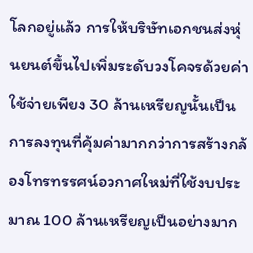โลกอยู่แล้ว การให้บริษัทเอกชนส่งหุ่นยนต์ขึ้นไปเพิ่มระดับวงโคจรด้วยค่าใช้จ่ายเพียง 30 ล้านเหรียญนั้นเป็นการลงทุนที่คุ้มค่ามากกว่าการสร้างกล้องโทรทรรศน์อวกาศใหม่ที่ใช้งบประมาณ 100 ล้านเหรียญเป็นอย่างมาก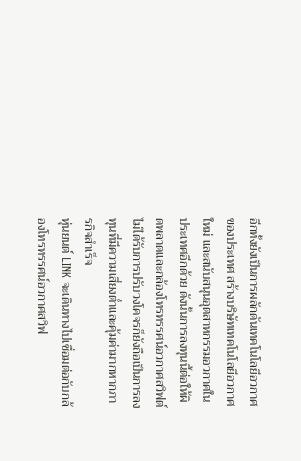อีกทั้งยังเป็นการผลักดันเทคโนโลยีอวกาศของประเทศ สร้างบริษัทเทคโนโลยีอวกาศใหม่ และสนับสนุนอุตสาหกรรมอวกาศในประเทศอีกด้วย ดังนั้นการลงทุนนี้ต่อให้ผิดพลาดและกล้องโทรทรรศน์อวกาศสวิฟต์ไม่ได้รับการปรับวงโคจรก็ยังถือเป็นการลงทุนที่มีความเสี่ยงต่ำและคุ้มค่ามากหากภารกิจสำเร็จ
หุ่นยนต์ LINK จะเดินทางไปเชื่อมต่อกับกล้องโทรทรรศน์อวกาศสวิฟ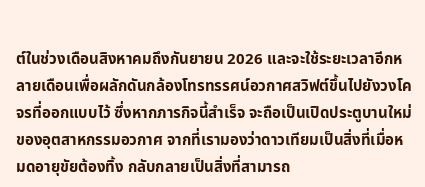ต์ในช่วงเดือนสิงหาคมถึงกันยายน 2026 และจะใช้ระยะเวลาอีกหลายเดือนเพื่อผลักดันกล้องโทรทรรศน์อวกาศสวิฟต์ขึ้นไปยังวงโคจรที่ออกแบบไว้ ซึ่งหากภารกิจนี้สำเร็จ จะถือเป็นเปิดประตูบานใหม่ของอุตสาหกรรมอวกาศ จากที่เรามองว่าดาวเทียมเป็นสิ่งที่เมื่อหมดอายุขัยต้องทิ้ง กลับกลายเป็นสิ่งที่สามารถ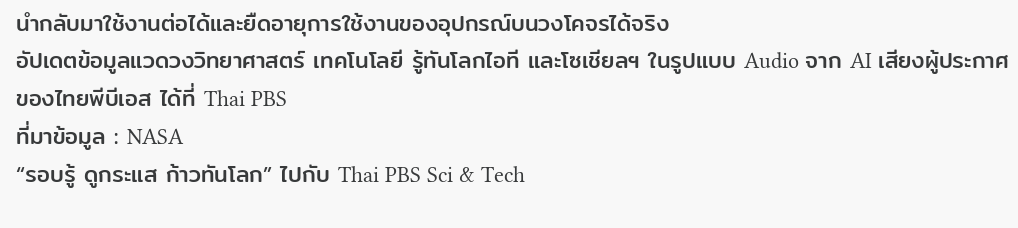นำกลับมาใช้งานต่อได้และยืดอายุการใช้งานของอุปกรณ์บนวงโคจรได้จริง
อัปเดตข้อมูลแวดวงวิทยาศาสตร์ เทคโนโลยี รู้ทันโลกไอที และโซเชียลฯ ในรูปแบบ Audio จาก AI เสียงผู้ประกาศของไทยพีบีเอส ได้ที่ Thai PBS
ที่มาข้อมูล : NASA
“รอบรู้ ดูกระแส ก้าวทันโลก” ไปกับ Thai PBS Sci & Tech